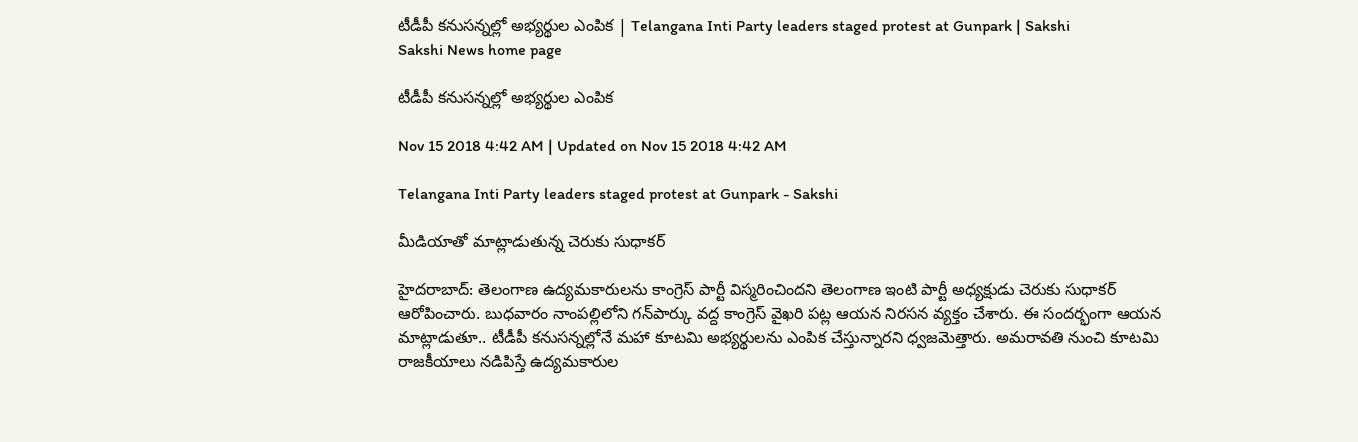టీడీపీ కనుసన్నల్లో అభ్యర్థుల ఎంపిక | Telangana Inti Party leaders staged protest at Gunpark | Sakshi
Sakshi News home page

టీడీపీ కనుసన్నల్లో అభ్యర్థుల ఎంపిక

Nov 15 2018 4:42 AM | Updated on Nov 15 2018 4:42 AM

Telangana Inti Party leaders staged protest at Gunpark - Sakshi

మీడియాతో మాట్లాడుతున్న చెరుకు సుధాకర్‌

హైదరాబాద్‌: తెలంగాణ ఉద్యమకారులను కాంగ్రెస్‌ పార్టీ విస్మరించిందని తెలంగాణ ఇంటి పార్టీ అధ్యక్షుడు చెరుకు సుధాకర్‌ ఆరోపించారు. బుధవారం నాంపల్లిలోని గన్‌పార్కు వద్ద కాంగ్రెస్‌ వైఖరి పట్ల ఆయన నిరసన వ్యక్తం చేశారు. ఈ సందర్భంగా ఆయన మాట్లాడుతూ.. టీడీపీ కనుసన్నల్లోనే మహా కూటమి అభ్యర్థులను ఎంపిక చేస్తున్నారని ధ్వజమెత్తారు. అమరావతి నుంచి కూటమి రాజకీయాలు నడిపిస్తే ఉద్యమకారుల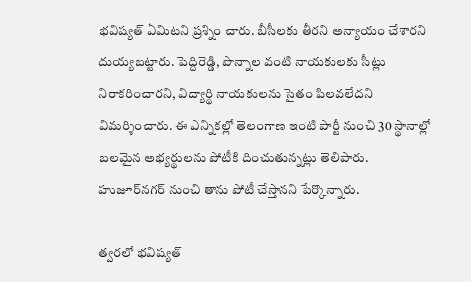భవిష్యత్‌ ఏమిటని ప్రశ్నిం చారు. బీసీలకు తీరని అన్యాయం చేశారని దుయ్యబట్టారు. పెద్దిరెడ్డి, పొన్నాల వంటి నాయకులకు సీట్లు నిరాకరించారని, విద్యార్థి నాయకులను సైతం పిలవలేదని విమర్శించారు. ఈ ఎన్నికల్లో తెలంగాణ ఇంటి పార్టీ నుంచి 30 స్థానాల్లో బలమైన అభ్యర్థులను పోటీకి దించుతున్నట్లు తెలిపారు. హుజూర్‌నగర్‌ నుంచి తాను పోటీ చేస్తానని పేర్కొన్నారు.

త్వరలో భవిష్యత్‌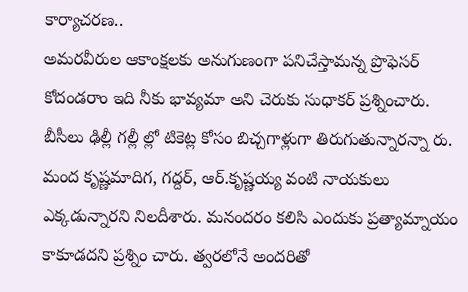కార్యాచరణ..
అమరవీరుల ఆకాంక్షలకు అనుగుణంగా పనిచేస్తామన్న ప్రొఫెసర్‌ కోదండరాం ఇది నీకు భావ్యమా అని చెరుకు సుధాకర్‌ ప్రశ్నించారు. బీసీలు ఢిల్లీ గల్లీ ల్లో టికెట్ల కోసం బిచ్చగాళ్లుగా తిరుగుతున్నారన్నా రు. మంద కృష్ణమాదిగ, గద్దర్, ఆర్‌.కృష్ణయ్య వంటి నాయకులు ఎక్కడున్నారని నిలదీశారు. మనందరం కలిసి ఎందుకు ప్రత్యామ్నాయం కాకూడదని ప్రశ్నిం చారు. త్వరలోనే అందరితో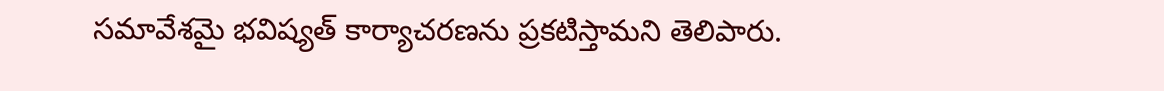సమావేశమై భవిష్యత్‌ కార్యాచరణను ప్రకటిస్తామని తెలిపారు.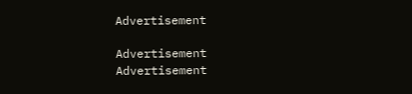Advertisement

Advertisement
Advertisement